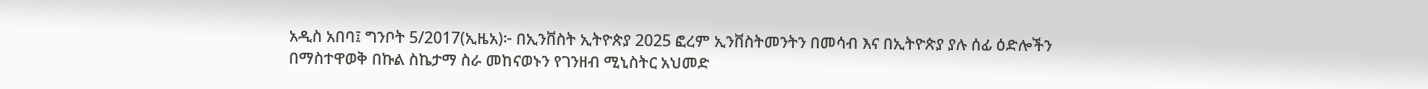አዲስ አበባ፤ ግንቦት 5/2017(ኢዜአ)፦ በኢንቨስት ኢትዮጵያ 2025 ፎረም ኢንቨስትመንትን በመሳብ እና በኢትዮጵያ ያሉ ሰፊ ዕድሎችን በማስተዋወቅ በኩል ስኬታማ ስራ መከናወኑን የገንዘብ ሚኒስትር አህመድ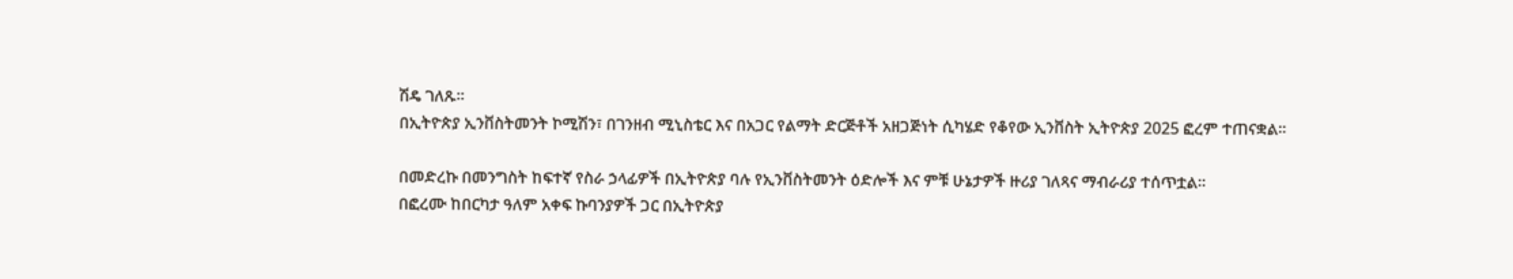ሽዴ ገለጹ፡፡
በኢትዮጵያ ኢንቨስትመንት ኮሚሽን፣ በገንዘብ ሚኒስቴር እና በአጋር የልማት ድርጅቶች አዘጋጅነት ሲካሄድ የቆየው ኢንቨስት ኢትዮጵያ 2025 ፎረም ተጠናቋል።

በመድረኩ በመንግስት ከፍተኛ የስራ ኃላፊዎች በኢትዮጵያ ባሉ የኢንቨስትመንት ዕድሎች እና ምቹ ሁኔታዎች ዙሪያ ገለጻና ማብራሪያ ተሰጥቷል።
በፎረሙ ከበርካታ ዓለም አቀፍ ኩባንያዎች ጋር በኢትዮጵያ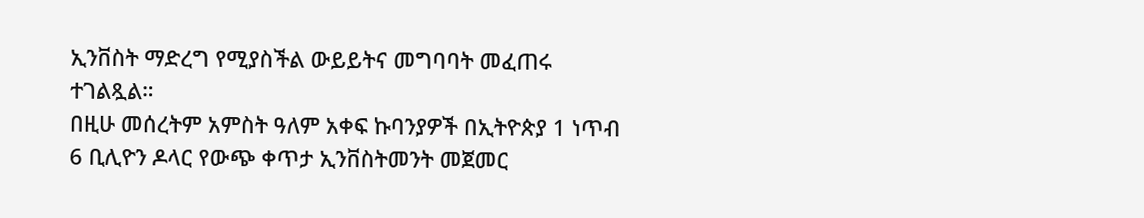ኢንቨስት ማድረግ የሚያስችል ውይይትና መግባባት መፈጠሩ ተገልጿል።
በዚሁ መሰረትም አምስት ዓለም አቀፍ ኩባንያዎች በኢትዮጵያ 1 ነጥብ 6 ቢሊዮን ዶላር የውጭ ቀጥታ ኢንቨስትመንት መጀመር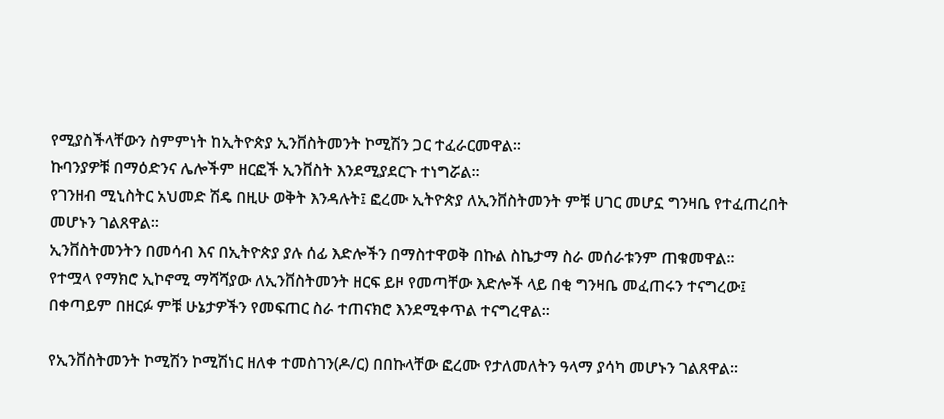የሚያስችላቸውን ስምምነት ከኢትዮጵያ ኢንቨስትመንት ኮሚሽን ጋር ተፈራርመዋል።
ኩባንያዎቹ በማዕድንና ሌሎችም ዘርፎች ኢንቨስት እንደሚያደርጉ ተነግሯል።
የገንዘብ ሚኒስትር አህመድ ሽዴ በዚሁ ወቅት እንዳሉት፤ ፎረሙ ኢትዮጵያ ለኢንቨስትመንት ምቹ ሀገር መሆኗ ግንዛቤ የተፈጠረበት መሆኑን ገልጸዋል።
ኢንቨስትመንትን በመሳብ እና በኢትዮጵያ ያሉ ሰፊ እድሎችን በማስተዋወቅ በኩል ስኬታማ ስራ መሰራቱንም ጠቁመዋል።
የተሟላ የማክሮ ኢኮኖሚ ማሻሻያው ለኢንቨስትመንት ዘርፍ ይዞ የመጣቸው እድሎች ላይ በቂ ግንዛቤ መፈጠሩን ተናግረው፤ በቀጣይም በዘርፉ ምቹ ሁኔታዎችን የመፍጠር ስራ ተጠናክሮ እንደሚቀጥል ተናግረዋል።

የኢንቨስትመንት ኮሚሽን ኮሚሽነር ዘለቀ ተመስገን(ዶ/ር) በበኩላቸው ፎረሙ የታለመለትን ዓላማ ያሳካ መሆኑን ገልጸዋል፡፡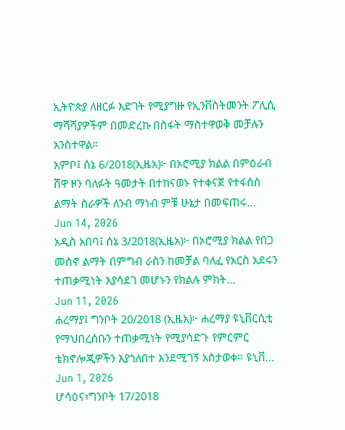ኢትዮጵያ ለዘርፉ እድገት የሚያግዙ የኢንቨስትመንት ፖሊሲ ማሻሻያዎችም በመድረኩ በስፋት ማስተዋወቅ መቻሉን አንስተዋል።
አምቦ፤ ሰኔ 6/2018(ኢዜአ)፦ በኦሮሚያ ክልል በምዕራብ ሸዋ ዞን ባለፉት ዓመታት በተከናወኑ የተቀናጀ የተፋሰስ ልማት ስራዎች ለንብ ማነብ ምቹ ሁኔታ በመፍጠሩ...
Jun 14, 2026
አዲስ አበባ፤ ሰኔ 3/2018(ኢዜአ)፦ በኦሮሚያ ክልል የበጋ መስኖ ልማት በምግብ ራስን ከመቻል ባለፈ የአርስ አደሩን ተጠቃሚነት እያሳደገ መሆኑን የክልሉ ምክት...
Jun 11, 2026
ሐረማያ፤ ግንቦት 20/2018 (ኢዜአ)፦ ሐረማያ ዩኒቨርሲቲ የማህበረሰቡን ተጠቃሚነት የሚያሳድጉ የምርምር ቴክኖሎጂዎችን እያጎለበተ እንደሚገኝ አስታወቀ። ዩኒቨ...
Jun 1, 2026
ሆሳዕና፣ግንቦት 17/2018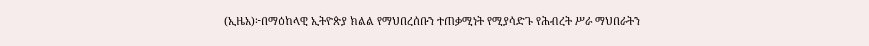(ኢዜአ)፦በማዕከላዊ ኢትዮጵያ ክልል የማህበረሰቡን ተጠቃሚነት የሚያሳድጉ የሕብረት ሥራ ማህበራትን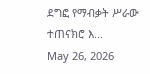ደግፎ የማብቃት ሥራው ተጠናክሮ እ...
May 26, 2026